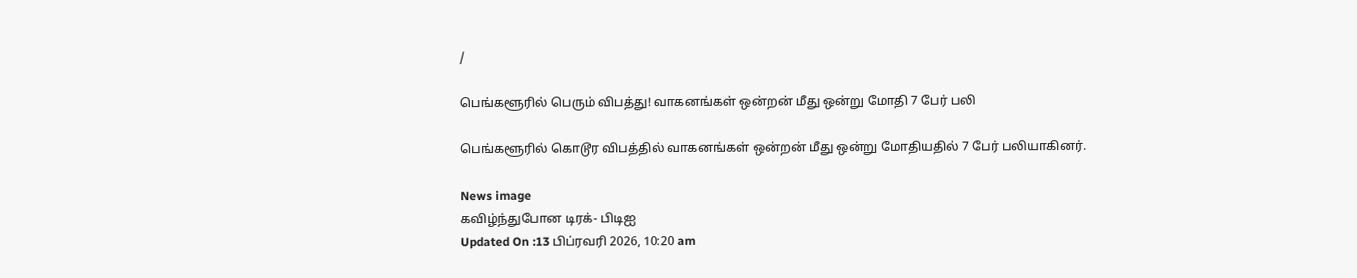/

பெங்களூரில் பெரும் விபத்து! வாகனங்கள் ஒன்றன் மீது ஒன்று மோதி 7 பேர் பலி

பெங்களூரில் கொடூர விபத்தில் வாகனங்கள் ஒன்றன் மீது ஒன்று மோதியதில் 7 பேர் பலியாகினர்.

News image
கவிழ்ந்துபோன டிரக்- பிடிஐ
Updated On :13 பிப்ரவரி 2026, 10:20 am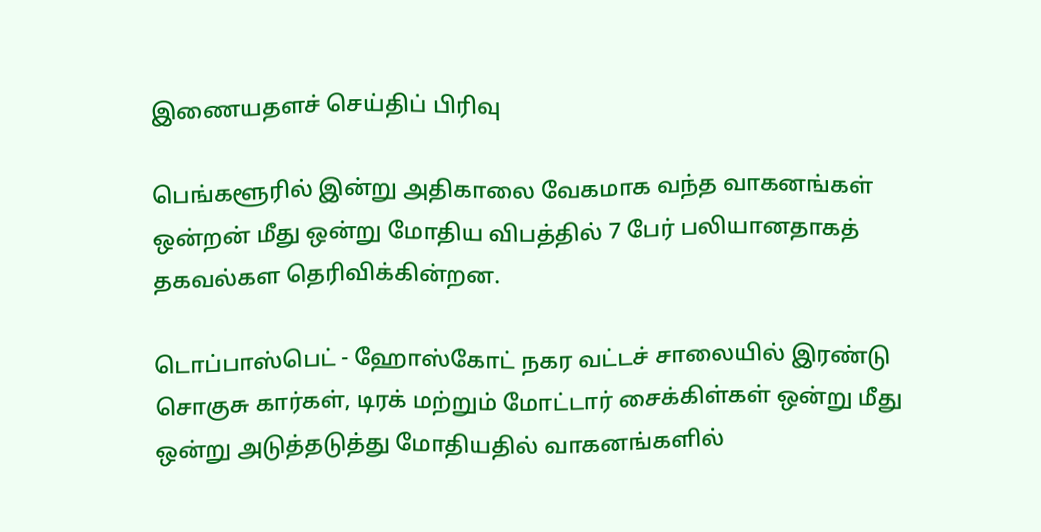இணையதளச் செய்திப் பிரிவு

பெங்களூரில் இன்று அதிகாலை வேகமாக வந்த வாகனங்கள் ஒன்றன் மீது ஒன்று மோதிய விபத்தில் 7 பேர் பலியானதாகத் தகவல்கள தெரிவிக்கின்றன.

டொப்பாஸ்பெட் - ஹோஸ்கோட் நகர வட்டச் சாலையில் இரண்டு சொகுசு கார்கள், டிரக் மற்றும் மோட்டார் சைக்கிள்கள் ஒன்று மீது ஒன்று அடுத்தடுத்து மோதியதில் வாகனங்களில்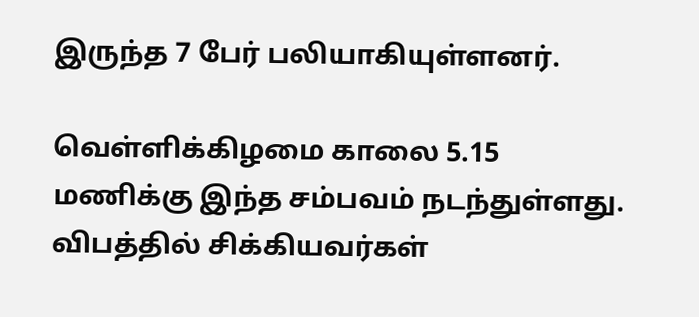இருந்த 7 பேர் பலியாகியுள்ளனர்.

வெள்ளிக்கிழமை காலை 5.15 மணிக்கு இந்த சம்பவம் நடந்துள்ளது. விபத்தில் சிக்கியவர்கள்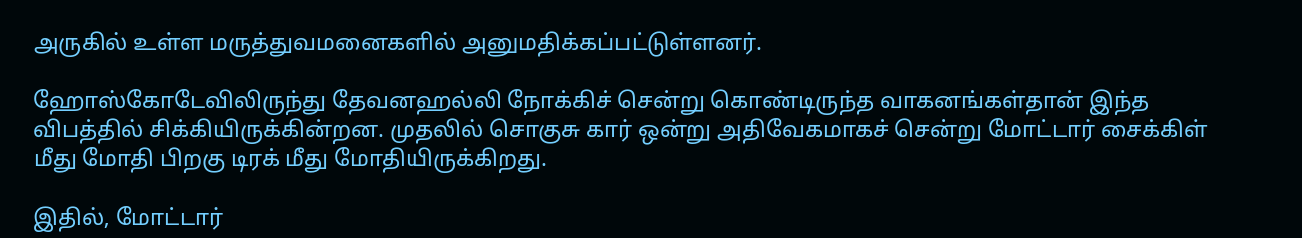அருகில் உள்ள மருத்துவமனைகளில் அனுமதிக்கப்பட்டுள்ளனர்.

ஹோஸ்கோடேவிலிருந்து தேவனஹல்லி நோக்கிச் சென்று கொண்டிருந்த வாகனங்கள்தான் இந்த விபத்தில் சிக்கியிருக்கின்றன. முதலில் சொகுசு கார் ஒன்று அதிவேகமாகச் சென்று மோட்டார் சைக்கிள் மீது மோதி பிறகு டிரக் மீது மோதியிருக்கிறது.

இதில், மோட்டார்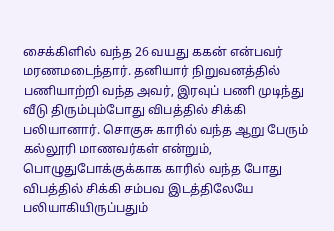சைக்கிளில் வந்த 26 வயது ககன் என்பவர் மரணமடைந்தார். தனியார் நிறுவனத்தில் பணியாற்றி வந்த அவர், இரவுப் பணி முடிந்து வீடு திரும்பும்போது விபத்தில் சிக்கி பலியானார். சொகுசு காரில் வந்த ஆறு பேரும் கல்லூரி மாணவர்கள் என்றும், பொழுதுபோக்குக்காக காரில் வந்த போது விபத்தில் சிக்கி சம்பவ இடத்திலேயே பலியாகியிருப்பதும்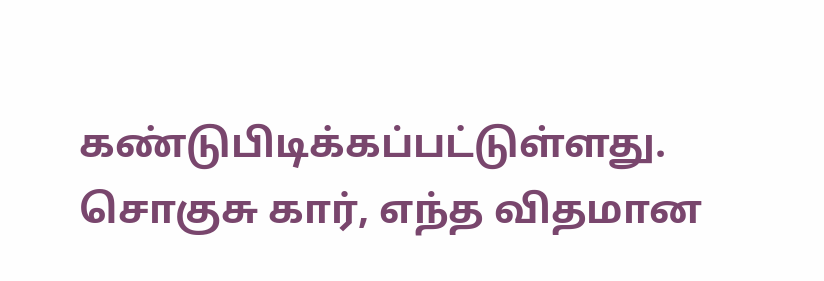கண்டுபிடிக்கப்பட்டுள்ளது. சொகுசு கார், எந்த விதமான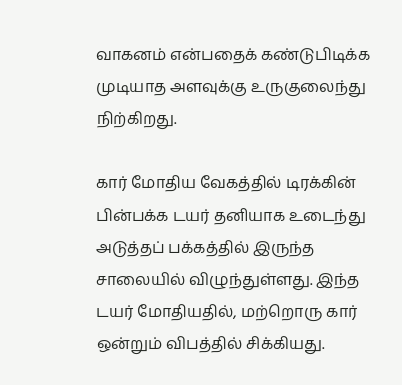வாகனம் என்பதைக் கண்டுபிடிக்க முடியாத அளவுக்கு உருகுலைந்து நிற்கிறது.

கார் மோதிய வேகத்தில் டிரக்கின் பின்பக்க டயர் தனியாக உடைந்து அடுத்தப் பக்கத்தில் இருந்த சாலையில் விழுந்துள்ளது. இந்த டயர் மோதியதில், மற்றொரு கார் ஒன்றும் விபத்தில் சிக்கியது.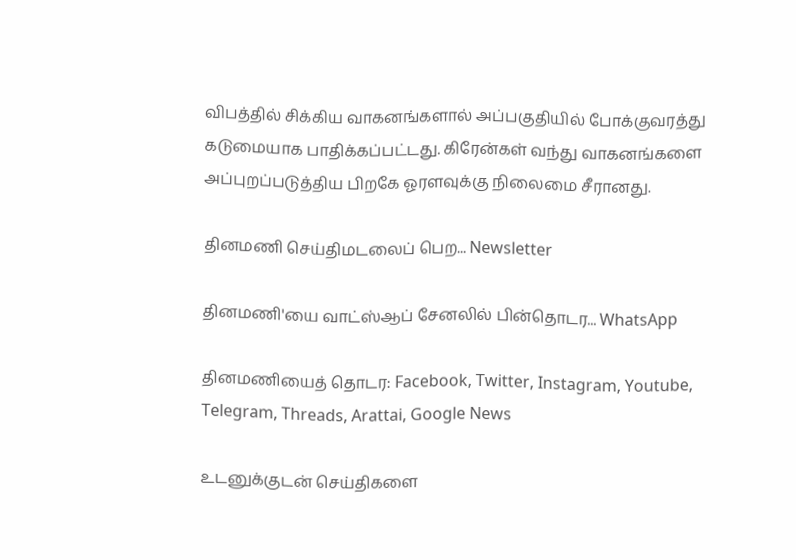விபத்தில் சிக்கிய வாகனங்களால் அப்பகுதியில் போக்குவரத்து கடுமையாக பாதிக்கப்பட்டது. கிரேன்கள் வந்து வாகனங்களை அப்புறப்படுத்திய பிறகே ஓரளவுக்கு நிலைமை சீரானது.

தினமணி செய்திமடலைப் பெற... Newsletter

தினமணி'யை வாட்ஸ்ஆப் சேனலில் பின்தொடர... WhatsApp

தினமணியைத் தொடர: Facebook, Twitter, Instagram, Youtube, Telegram, Threads, Arattai, Google News

உடனுக்குடன் செய்திகளை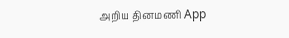அறிய தினமணி App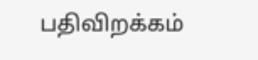பதிவிறக்கம்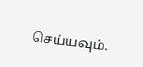செய்யவும்.